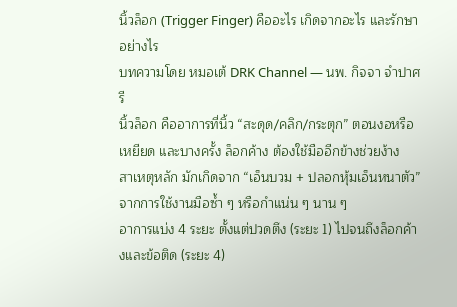นิ้วล็อก (Trigger Finger) คืออะไร เกิดจากอะไร และรักษาอย่างไร
บทความโดย หมอเต้ DRK Channel — นพ. กิจจา จำปาศรี
นิ้วล็อก คืออาการที่นิ้ว “สะดุด/คลิก/กระตุก” ตอนงอหรือเหยียด และบางครั้ง ล็อกค้าง ต้องใช้มืออีกข้างช่วยง้าง
สาเหตุหลัก มักเกิดจาก “เอ็นบวม + ปลอกหุ้มเอ็นหนาตัว” จากการใช้งานมือซ้ำ ๆ หรือกำแน่น ๆ นาน ๆ
อาการแบ่ง 4 ระยะ ตั้งแต่ปวดตึง (ระยะ 1) ไปจนถึงล็อกค้างและข้อติด (ระยะ 4)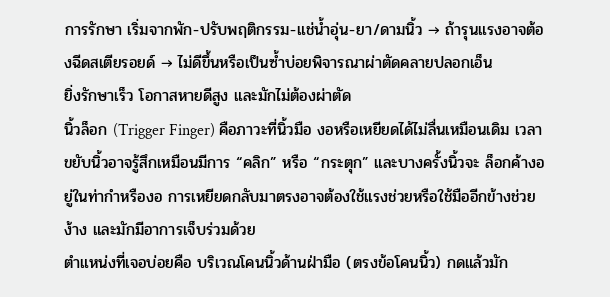การรักษา เริ่มจากพัก-ปรับพฤติกรรม-แช่น้ำอุ่น-ยา/ดามนิ้ว → ถ้ารุนแรงอาจต้องฉีดสเตียรอยด์ → ไม่ดีขึ้นหรือเป็นซ้ำบ่อยพิจารณาผ่าตัดคลายปลอกเอ็น
ยิ่งรักษาเร็ว โอกาสหายดีสูง และมักไม่ต้องผ่าตัด
นิ้วล็อก (Trigger Finger) คือภาวะที่นิ้วมือ งอหรือเหยียดได้ไม่ลื่นเหมือนเดิม เวลาขยับนิ้วอาจรู้สึกเหมือนมีการ “คลิก” หรือ “กระตุก” และบางครั้งนิ้วจะ ล็อกค้างอยู่ในท่ากำหรืองอ การเหยียดกลับมาตรงอาจต้องใช้แรงช่วยหรือใช้มืออีกข้างช่วยง้าง และมักมีอาการเจ็บร่วมด้วย
ตำแหน่งที่เจอบ่อยคือ บริเวณโคนนิ้วด้านฝ่ามือ (ตรงข้อโคนนิ้ว) กดแล้วมัก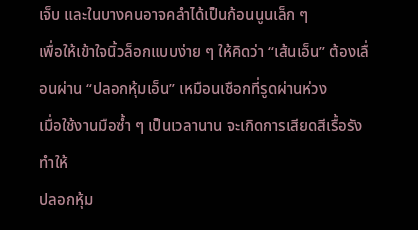เจ็บ และในบางคนอาจคลำได้เป็นก้อนนูนเล็ก ๆ
เพื่อให้เข้าใจนิ้วล็อกแบบง่าย ๆ ให้คิดว่า “เส้นเอ็น” ต้องเลื่อนผ่าน “ปลอกหุ้มเอ็น” เหมือนเชือกที่รูดผ่านห่วง
เมื่อใช้งานมือซ้ำ ๆ เป็นเวลานาน จะเกิดการเสียดสีเรื้อรัง ทำให้
ปลอกหุ้ม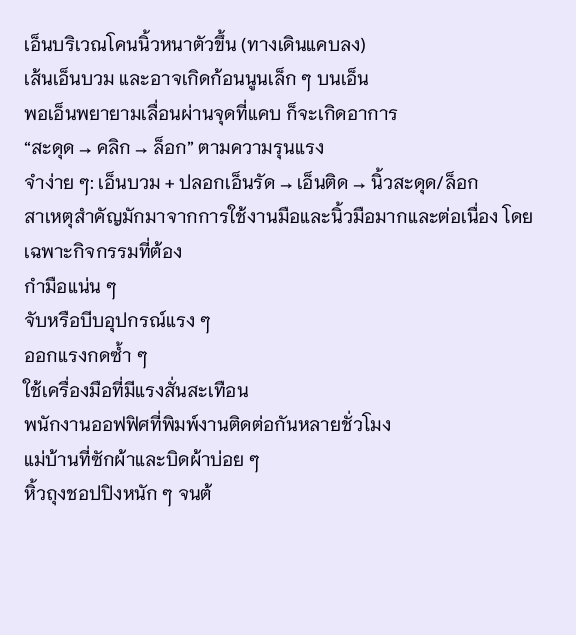เอ็นบริเวณโคนนิ้วหนาตัวขึ้น (ทางเดินแคบลง)
เส้นเอ็นบวม และอาจเกิดก้อนนูนเล็ก ๆ บนเอ็น
พอเอ็นพยายามเลื่อนผ่านจุดที่แคบ ก็จะเกิดอาการ
“สะดุด → คลิก → ล็อก” ตามความรุนแรง
จำง่าย ๆ: เอ็นบวม + ปลอกเอ็นรัด → เอ็นติด → นิ้วสะดุด/ล็อก
สาเหตุสำคัญมักมาจากการใช้งานมือและนิ้วมือมากและต่อเนื่อง โดยเฉพาะกิจกรรมที่ต้อง
กำมือแน่น ๆ
จับหรือบีบอุปกรณ์แรง ๆ
ออกแรงกดซ้ำ ๆ
ใช้เครื่องมือที่มีแรงสั่นสะเทือน
พนักงานออฟฟิศที่พิมพ์งานติดต่อกันหลายชั่วโมง
แม่บ้านที่ซักผ้าและบิดผ้าบ่อย ๆ
หิ้วถุงชอปปิงหนัก ๆ จนต้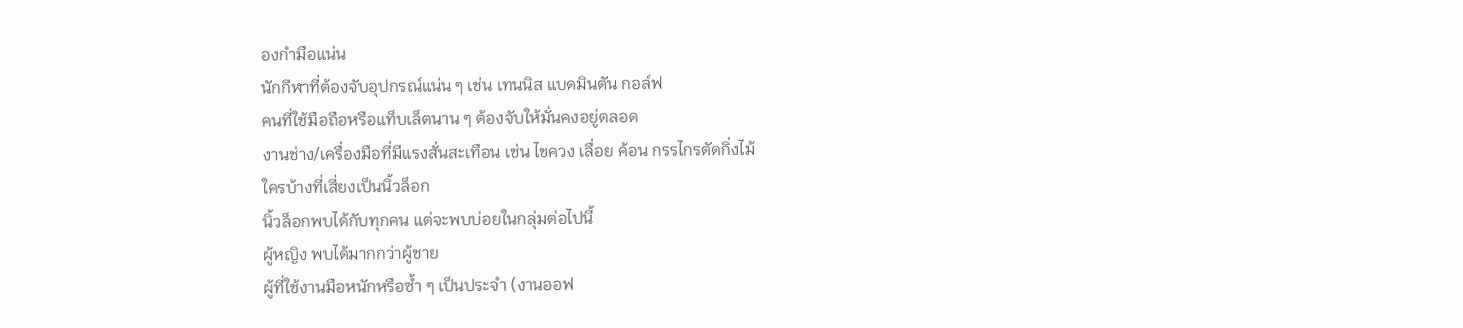องกำมือแน่น
นักกีฬาที่ต้องจับอุปกรณ์แน่น ๆ เช่น เทนนิส แบดมินตัน กอล์ฟ
คนที่ใช้มือถือหรือแท็บเล็ตนาน ๆ ต้องจับให้มั่นคงอยู่ตลอด
งานช่าง/เครื่องมือที่มีแรงสั่นสะเทือน เช่น ไขควง เลื่อย ค้อน กรรไกรตัดกิ่งไม้
ใครบ้างที่เสี่ยงเป็นนิ้วล็อก
นิ้วล็อกพบได้กับทุกคน แต่จะพบบ่อยในกลุ่มต่อไปนี้
ผู้หญิง พบได้มากกว่าผู้ชาย
ผู้ที่ใช้งานมือหนักหรือซ้ำ ๆ เป็นประจำ (งานออฟ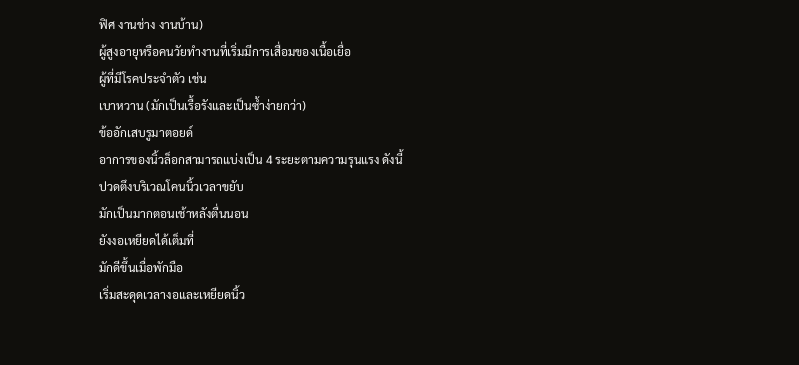ฟิศ งานช่าง งานบ้าน)
ผู้สูงอายุหรือคนวัยทำงานที่เริ่มมีการเสื่อมของเนื้อเยื่อ
ผู้ที่มีโรคประจำตัว เช่น
เบาหวาน (มักเป็นเรื้อรังและเป็นซ้ำง่ายกว่า)
ข้ออักเสบรูมาตอยด์
อาการของนิ้วล็อกสามารถแบ่งเป็น 4 ระยะตามความรุนแรง ดังนี้
ปวดตึงบริเวณโคนนิ้วเวลาขยับ
มักเป็นมากตอนเช้าหลังตื่นนอน
ยังงอเหยียดได้เต็มที่
มักดีขึ้นเมื่อพักมือ
เริ่มสะดุดเวลางอและเหยียดนิ้ว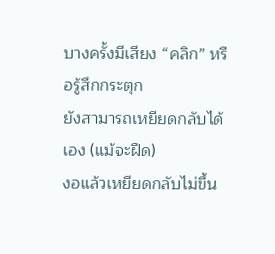บางครั้งมีเสียง “คลิก” หรือรู้สึกกระตุก
ยังสามารถเหยียดกลับได้เอง (แม้จะฝืด)
งอแล้วเหยียดกลับไม่ขึ้น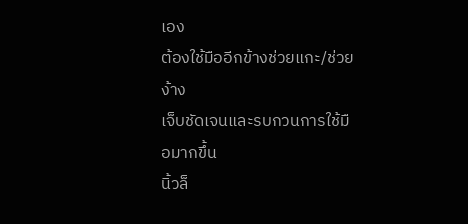เอง
ต้องใช้มืออีกข้างช่วยแกะ/ช่วยง้าง
เจ็บชัดเจนและรบกวนการใช้มือมากขึ้น
นิ้วล็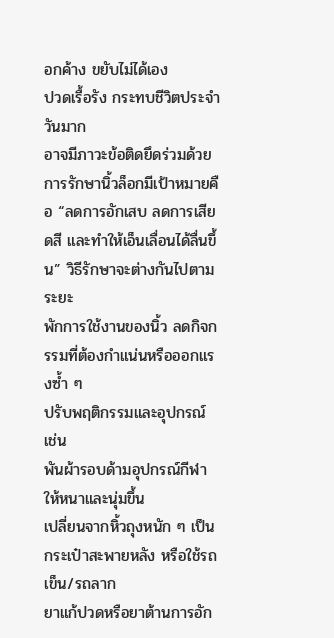อกค้าง ขยับไม่ได้เอง
ปวดเรื้อรัง กระทบชีวิตประจำวันมาก
อาจมีภาวะข้อติดยึดร่วมด้วย
การรักษานิ้วล็อกมีเป้าหมายคือ “ลดการอักเสบ ลดการเสียดสี และทำให้เอ็นเลื่อนได้ลื่นขึ้น” วิธีรักษาจะต่างกันไปตามระยะ
พักการใช้งานของนิ้ว ลดกิจกรรมที่ต้องกำแน่นหรือออกแรงซ้ำ ๆ
ปรับพฤติกรรมและอุปกรณ์ เช่น
พันผ้ารอบด้ามอุปกรณ์กีฬาให้หนาและนุ่มขึ้น
เปลี่ยนจากหิ้วถุงหนัก ๆ เป็นกระเป๋าสะพายหลัง หรือใช้รถเข็น/รถลาก
ยาแก้ปวดหรือยาต้านการอัก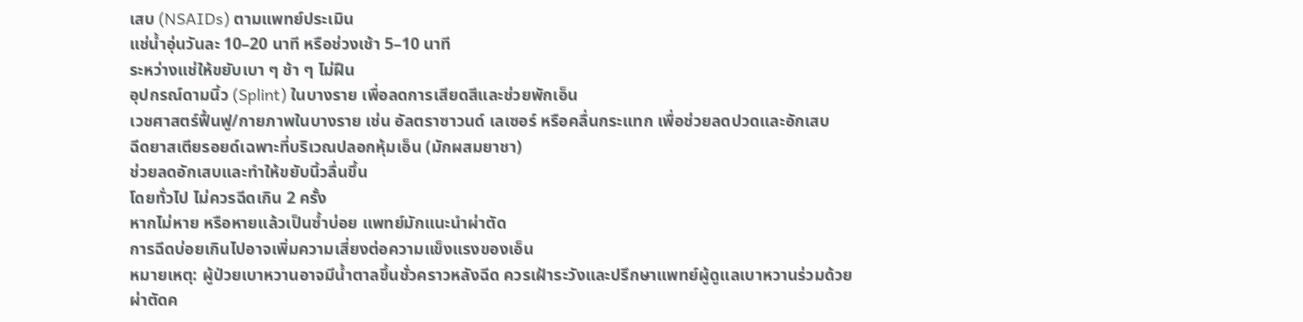เสบ (NSAIDs) ตามแพทย์ประเมิน
แช่น้ำอุ่นวันละ 10–20 นาที หรือช่วงเช้า 5–10 นาที
ระหว่างแช่ให้ขยับเบา ๆ ช้า ๆ ไม่ฝืน
อุปกรณ์ดามนิ้ว (Splint) ในบางราย เพื่อลดการเสียดสีและช่วยพักเอ็น
เวชศาสตร์ฟื้นฟู/กายภาพในบางราย เช่น อัลตราซาวนด์ เลเซอร์ หรือคลื่นกระแทก เพื่อช่วยลดปวดและอักเสบ
ฉีดยาสเตียรอยด์เฉพาะที่บริเวณปลอกหุ้มเอ็น (มักผสมยาชา)
ช่วยลดอักเสบและทำให้ขยับนิ้วลื่นขึ้น
โดยทั่วไป ไม่ควรฉีดเกิน 2 ครั้ง
หากไม่หาย หรือหายแล้วเป็นซ้ำบ่อย แพทย์มักแนะนำผ่าตัด
การฉีดบ่อยเกินไปอาจเพิ่มความเสี่ยงต่อความแข็งแรงของเอ็น
หมายเหตุ: ผู้ป่วยเบาหวานอาจมีน้ำตาลขึ้นชั่วคราวหลังฉีด ควรเฝ้าระวังและปรึกษาแพทย์ผู้ดูแลเบาหวานร่วมด้วย
ผ่าตัดค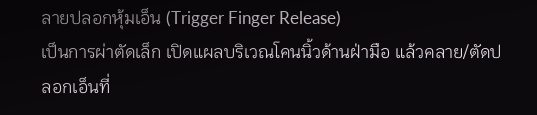ลายปลอกหุ้มเอ็น (Trigger Finger Release)
เป็นการผ่าตัดเล็ก เปิดแผลบริเวณโคนนิ้วด้านฝ่ามือ แล้วคลาย/ตัดปลอกเอ็นที่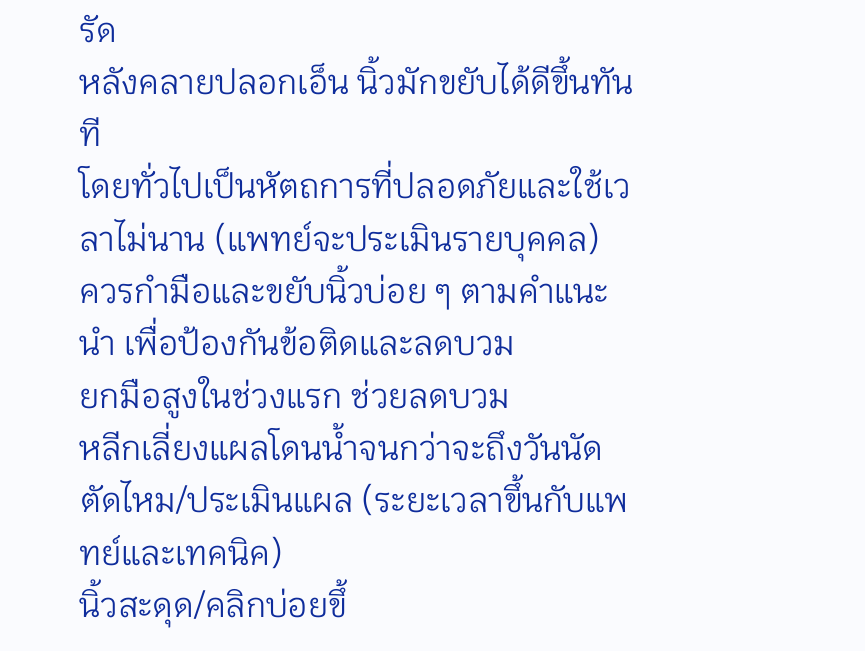รัด
หลังคลายปลอกเอ็น นิ้วมักขยับได้ดีขึ้นทันที
โดยทั่วไปเป็นหัตถการที่ปลอดภัยและใช้เวลาไม่นาน (แพทย์จะประเมินรายบุคคล)
ควรกำมือและขยับนิ้วบ่อย ๆ ตามคำแนะนำ เพื่อป้องกันข้อติดและลดบวม
ยกมือสูงในช่วงแรก ช่วยลดบวม
หลีกเลี่ยงแผลโดนน้ำจนกว่าจะถึงวันนัดตัดไหม/ประเมินแผล (ระยะเวลาขึ้นกับแพทย์และเทคนิค)
นิ้วสะดุด/คลิกบ่อยขึ้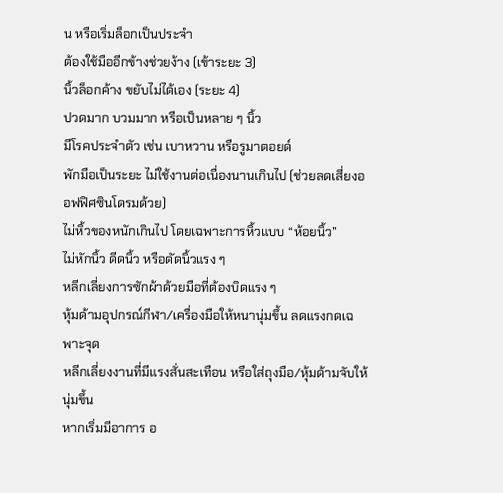น หรือเริ่มล็อกเป็นประจำ
ต้องใช้มืออีกข้างช่วยง้าง (เข้าระยะ 3)
นิ้วล็อกค้าง ขยับไม่ได้เอง (ระยะ 4)
ปวดมาก บวมมาก หรือเป็นหลาย ๆ นิ้ว
มีโรคประจำตัว เช่น เบาหวาน หรือรูมาตอยด์
พักมือเป็นระยะ ไม่ใช้งานต่อเนื่องนานเกินไป (ช่วยลดเสี่ยงออฟฟิศซินโดรมด้วย)
ไม่หิ้วของหนักเกินไป โดยเฉพาะการหิ้วแบบ “ห้อยนิ้ว”
ไม่หักนิ้ว ดีดนิ้ว หรือดัดนิ้วแรง ๆ
หลีกเลี่ยงการซักผ้าด้วยมือที่ต้องบิดแรง ๆ
หุ้มด้ามอุปกรณ์กีฬา/เครื่องมือให้หนานุ่มขึ้น ลดแรงกดเฉพาะจุด
หลีกเลี่ยงงานที่มีแรงสั่นสะเทือน หรือใส่ถุงมือ/หุ้มด้ามจับให้นุ่มขึ้น
หากเริ่มมีอาการ อ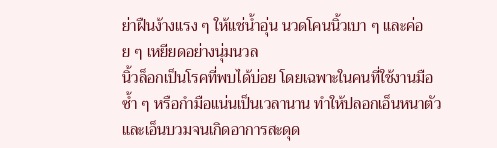ย่าฝืนง้างแรง ๆ ให้แช่น้ำอุ่น นวดโคนนิ้วเบา ๆ และค่อย ๆ เหยียดอย่างนุ่มนวล
นิ้วล็อกเป็นโรคที่พบได้บ่อย โดยเฉพาะในคนที่ใช้งานมือซ้ำ ๆ หรือกำมือแน่นเป็นเวลานาน ทำให้ปลอกเอ็นหนาตัวและเอ็นบวมจนเกิดอาการสะดุด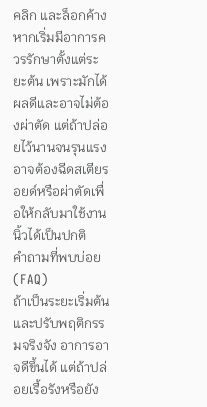คลิก และล็อกค้าง หากเริ่มมีอาการควรรักษาตั้งแต่ระยะต้น เพราะมักได้ผลดีและอาจไม่ต้องผ่าตัด แต่ถ้าปล่อยไว้นานจนรุนแรง อาจต้องฉีดสเตียรอยด์หรือผ่าตัดเพื่อให้กลับมาใช้งานนิ้วได้เป็นปกติ
คำถามที่พบบ่อย (FAQ)
ถ้าเป็นระยะเริ่มต้นและปรับพฤติกรรมจริงจัง อาการอาจดีขึ้นได้ แต่ถ้าปล่อยเรื้อรังหรือยัง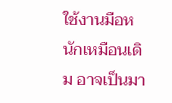ใช้งานมือหนักเหมือนเดิม อาจเป็นมา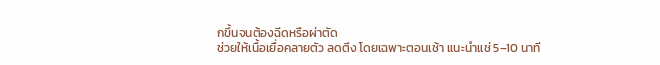กขึ้นจนต้องฉีดหรือผ่าตัด
ช่วยให้เนื้อเยื่อคลายตัว ลดตึง โดยเฉพาะตอนเช้า แนะนำแช่ 5–10 นาที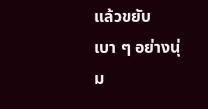แล้วขยับเบา ๆ อย่างนุ่ม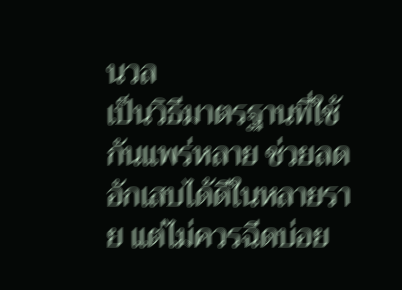นวล
เป็นวิธีมาตรฐานที่ใช้กันแพร่หลาย ช่วยลดอักเสบได้ดีในหลายราย แต่ไม่ควรฉีดบ่อย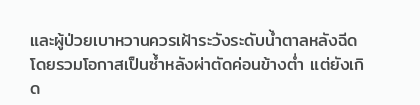และผู้ป่วยเบาหวานควรเฝ้าระวังระดับน้ำตาลหลังฉีด
โดยรวมโอกาสเป็นซ้ำหลังผ่าตัดค่อนข้างต่ำ แต่ยังเกิด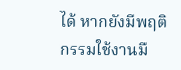ได้ หากยังมีพฤติกรรมใช้งานมื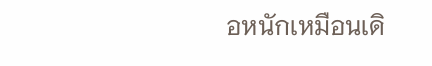อหนักเหมือนเดิ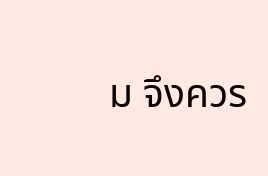ม จึงควร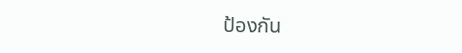ป้องกัน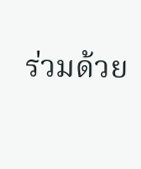ร่วมด้วย